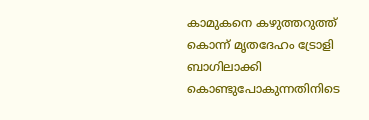കാമുകനെ കഴുത്തറുത്ത് കൊന്ന് മൃതദേഹം ട്രോളി ബാഗിലാക്കി കൊണ്ടുപോകുന്നതിനിടെ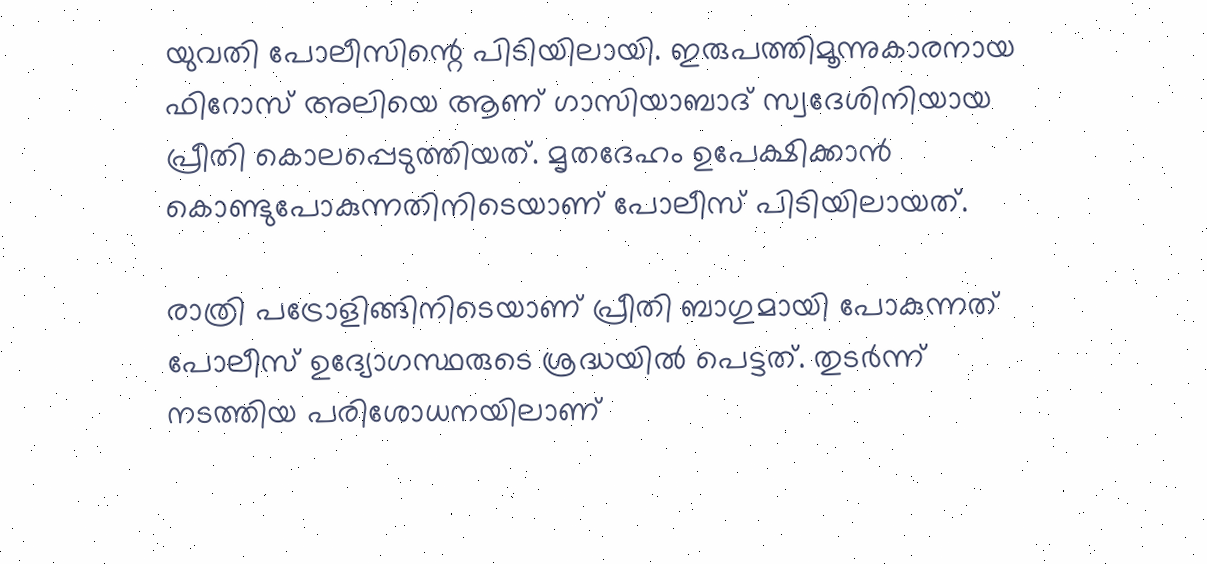യുവതി പോലീസിന്റെ പിടിയിലായി. ഇരുപത്തിമൂന്നുകാരനായ ഫിറോസ് അലിയെ ആണ് ഗാസിയാബാദ് സ്വദേശിനിയായ പ്രീതി കൊലപ്പെടുത്തിയത്. മൃതദേഹം ഉപേക്ഷിക്കാന്‍ കൊണ്ടുപോകുന്നതിനിടെയാണ് പോലീസ് പിടിയിലായത്.

രാത്രി പട്രോളിങ്ങിനിടെയാണ് പ്രീതി ബാഗുമായി പോകുന്നത് പോലീസ് ഉദ്യോഗസ്ഥരുടെ ശ്രദ്ധയില്‍ പെട്ടത്. തുടര്‍ന്ന് നടത്തിയ പരിശോധനയിലാണ്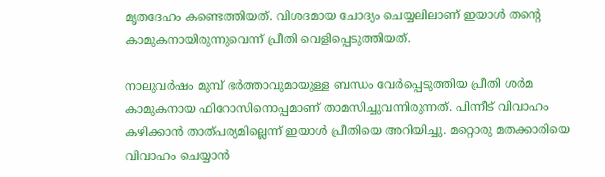മൃതദേഹം കണ്ടെത്തിയത്. വിശദമായ ചോദ്യം ചെയ്യലിലാണ് ഇയാള്‍ തന്റെ കാമുകനായിരുന്നുവെന്ന് പ്രീതി വെളിപ്പെടുത്തിയത്.

നാലുവര്‍ഷം മുമ്പ് ഭര്‍ത്താവുമായുള്ള ബന്ധം വേര്‍പ്പെടുത്തിയ പ്രീതി ശര്‍മ കാമുകനായ ഫിറോസിനൊപ്പമാണ് താമസിച്ചുവന്നിരുന്നത്. പിന്നീട് വിവാഹം കഴിക്കാന്‍ താത്പര്യമില്ലെന്ന് ഇയാള്‍ പ്രീതിയെ അറിയിച്ചു. മറ്റൊരു മതക്കാരിയെ വിവാഹം ചെയ്യാന്‍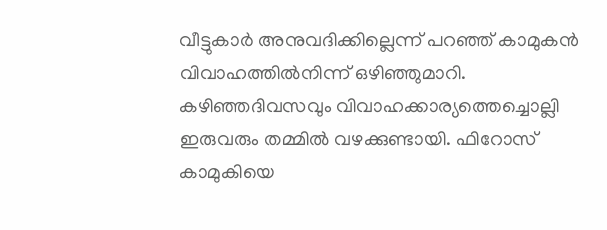വീട്ടുകാര്‍ അനുവദിക്കില്ലെന്ന് പറഞ്ഞ് കാമുകന്‍ വിവാഹത്തില്‍നിന്ന് ഒഴിഞ്ഞുമാറി. കഴിഞ്ഞദിവസവും വിവാഹക്കാര്യത്തെച്ചൊല്ലി ഇരുവരും തമ്മില്‍ വഴക്കുണ്ടായി. ഫിറോസ് കാമുകിയെ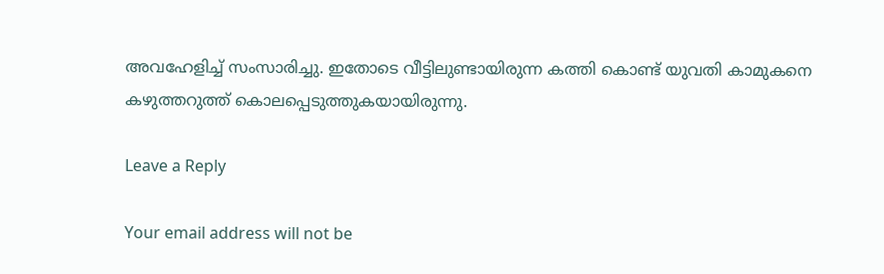അവഹേളിച്ച് സംസാരിച്ചു. ഇതോടെ വീട്ടിലുണ്ടായിരുന്ന കത്തി കൊണ്ട് യുവതി കാമുകനെ കഴുത്തറുത്ത് കൊലപ്പെടുത്തുകയായിരുന്നു.

Leave a Reply

Your email address will not be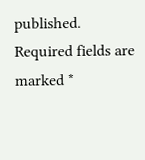published. Required fields are marked *